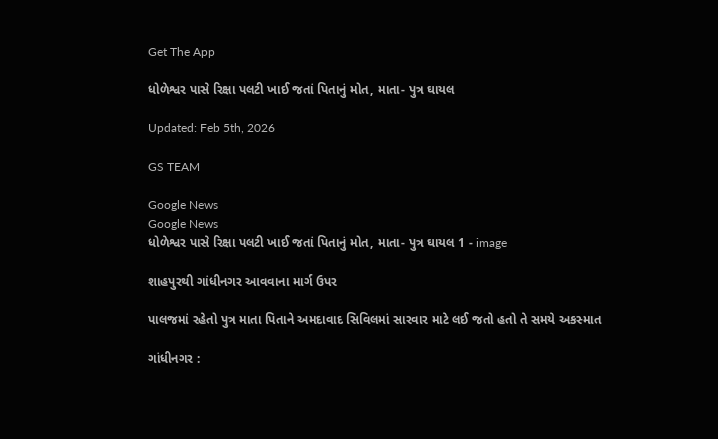Get The App

ધોળેશ્વર પાસે રિક્ષા પલટી ખાઈ જતાં પિતાનું મોત, માતા- પુત્ર ઘાયલ

Updated: Feb 5th, 2026

GS TEAM

Google News
Google News
ધોળેશ્વર પાસે રિક્ષા પલટી ખાઈ જતાં પિતાનું મોત, માતા- પુત્ર ઘાયલ 1 - image

શાહપુરથી ગાંધીનગર આવવાના માર્ગ ઉપર

પાલજમાં રહેતો પુત્ર માતા પિતાને અમદાવાદ સિવિલમાં સારવાર માટે લઈ જતો હતો તે સમયે અકસ્માત

ગાંધીનગર :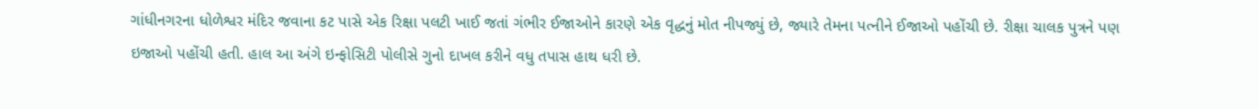ગાંધીનગરના ધોળેશ્વર મંદિર જવાના કટ પાસે એક રિક્ષા પલટી ખાઈ જતાં ગંભીર ઈજાઓને કારણે એક વૃદ્ધનું મોત નીપજ્યું છે, જ્યારે તેમના પત્નીને ઈજાઓ પહોંચી છે. રીક્ષા ચાલક પુત્રને પણ ઇજાઓ પહોંચી હતી. હાલ આ અંગે ઇન્ફોસિટી પોલીસે ગુનો દાખલ કરીને વધુ તપાસ હાથ ધરી છે.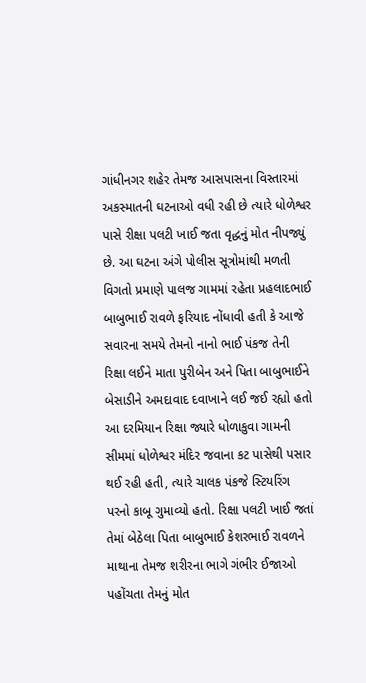ગાંધીનગર શહેર તેમજ આસપાસના વિસ્તારમાં અકસ્માતની ઘટનાઓ વધી રહી છે ત્યારે ધોળેશ્વર પાસે રીક્ષા પલટી ખાઈ જતા વૃદ્ધનું મોત નીપજ્યું છે. આ ઘટના અંગે પોલીસ સૂત્રોમાંથી મળતી વિગતો પ્રમાણે પાલજ ગામમાં રહેતા પ્રહલાદભાઈ બાબુભાઈ રાવળે ફરિયાદ નોંધાવી હતી કે આજે સવારના સમયે તેમનો નાનો ભાઈ પંકજ તેની રિક્ષા લઈને માતા પુરીબેન અને પિતા બાબુભાઈને બેસાડીને અમદાવાદ દવાખાને લઈ જઈ રહ્યો હતો આ દરમિયાન રિક્ષા જ્યારે ધોળાકુવા ગામની સીમમાં ધોળેશ્વર મંદિર જવાના કટ પાસેથી પસાર થઈ રહી હતી, ત્યારે ચાલક પંકજે સ્ટિયરિંગ પરનો કાબૂ ગુમાવ્યો હતો. રિક્ષા પલટી ખાઈ જતાં તેમાં બેઠેલા પિતા બાબુભાઈ કેશરભાઈ રાવળને માથાના તેમજ શરીરના ભાગે ગંભીર ઈજાઓ પહોંચતા તેમનું મોત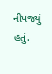નીપજ્યું હતું.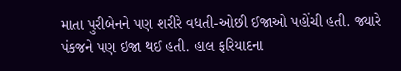માતા પુરીબેનને પણ શરીરે વધતી-ઓછી ઈજાઓ પહોંચી હતી. જ્યારે પંકજને પણ ઇજા થઈ હતી. હાલ ફરિયાદના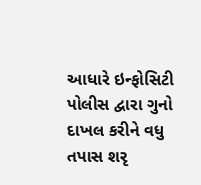આધારે ઇન્ફોસિટી પોલીસ દ્વારા ગુનો દાખલ કરીને વધુ તપાસ શરૃ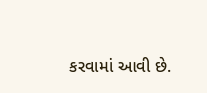કરવામાં આવી છે.